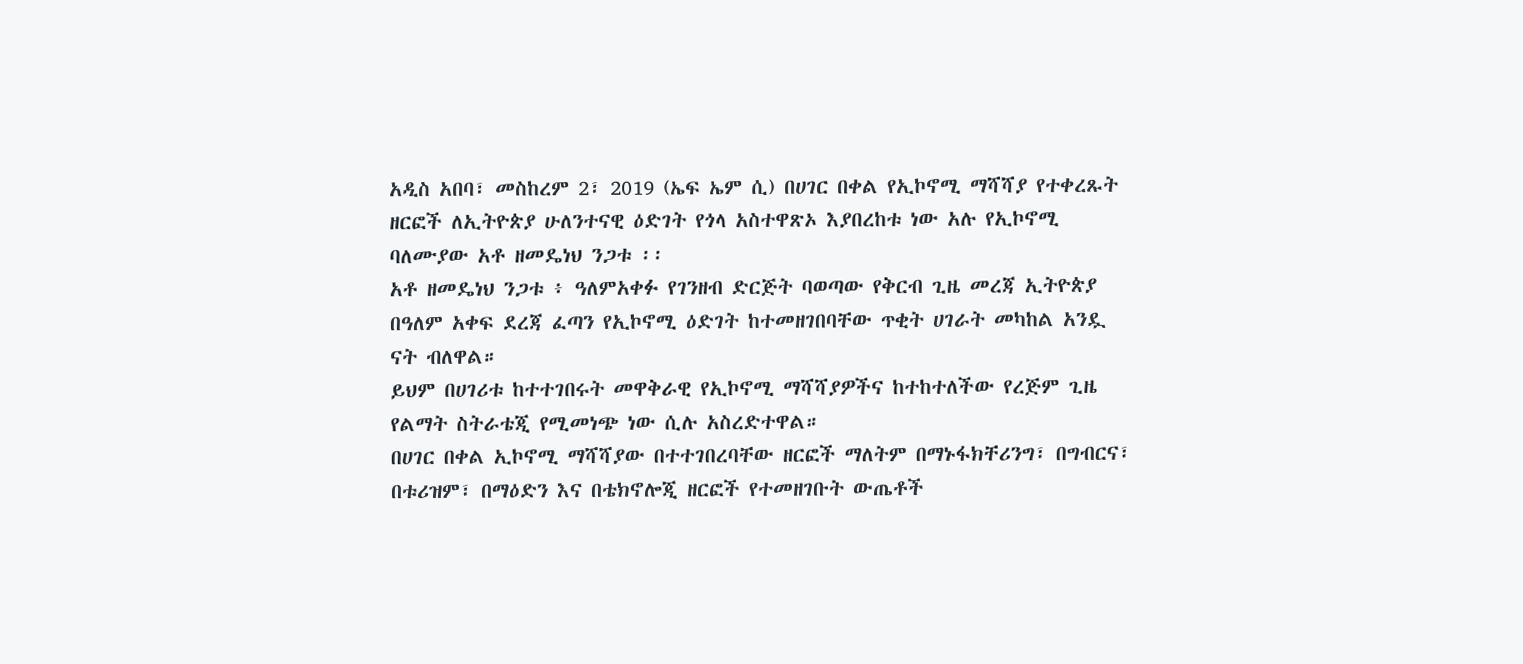አዲስ አበባ፣ መስከረም 2፣ 2019 (ኤፍ ኤም ሲ) በሀገር በቀል የኢኮኖሚ ማሻሻያ የተቀረጹት ዘርፎች ለኢትዮጵያ ሁለንተናዊ ዕድገት የጎላ አስተዋጽኦ እያበረከቱ ነው አሉ የኢኮኖሚ ባለሙያው አቶ ዘመዴነህ ንጋቱ ፡፡
አቶ ዘመዴነህ ንጋቱ ፥ ዓለምአቀፉ የገንዘብ ድርጅት ባወጣው የቅርብ ጊዜ መረጃ ኢትዮጵያ በዓለም አቀፍ ደረጃ ፈጣን የኢኮኖሚ ዕድገት ከተመዘገበባቸው ጥቂት ሀገራት መካከል አንዷ ናት ብለዋል።
ይህም በሀገሪቱ ከተተገበሩት መዋቅራዊ የኢኮኖሚ ማሻሻያዎችና ከተከተለችው የረጅም ጊዜ የልማት ስትራቴጂ የሚመነጭ ነው ሲሉ አስረድተዋል።
በሀገር በቀል ኢኮኖሚ ማሻሻያው በተተገበረባቸው ዘርፎች ማለትም በማኑፋክቸሪንግ፣ በግብርና፣ በቱሪዝም፣ በማዕድን እና በቴክኖሎጂ ዘርፎች የተመዘገቡት ውጤቶች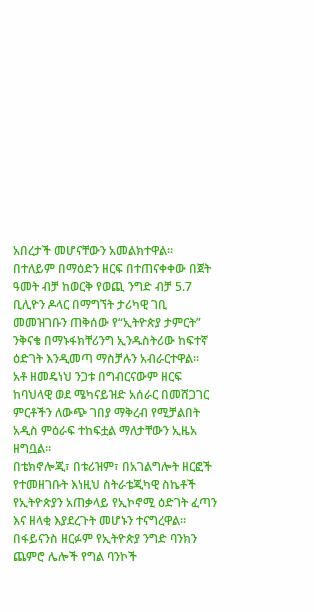አበረታች መሆናቸውን አመልክተዋል።
በተለይም በማዕድን ዘርፍ በተጠናቀቀው በጀት ዓመት ብቻ ከወርቅ የወጪ ንግድ ብቻ 5.7 ቢሊዮን ዶላር በማግኘት ታሪካዊ ገቢ መመዝገቡን ጠቅሰው የ“ኢትዮጵያ ታምርት” ንቅናቄ በማኑፋክቸሪንግ ኢንዱስትሪው ከፍተኛ ዕድገት እንዲመጣ ማስቻሉን አብራርተዋል።
አቶ ዘመዴነህ ንጋቱ በግብርናውም ዘርፍ ከባህላዊ ወደ ሜካናይዝድ አሰራር በመሸጋገር ምርቶችን ለውጭ ገበያ ማቅረብ የሚቻልበት አዲስ ምዕራፍ ተከፍቷል ማለታቸውን ኢዜአ ዘግቧል።
በቴክኖሎጂ፣ በቱሪዝም፣ በአገልግሎት ዘርፎች የተመዘገቡት እነዚህ ስትራቴጂካዊ ስኬቶች የኢትዮጵያን አጠቃላይ የኢኮኖሚ ዕድገት ፈጣን እና ዘላቂ እያደረጉት መሆኑን ተናግረዋል።
በፋይናንስ ዘርፉም የኢትዮጵያ ንግድ ባንክን ጨምሮ ሌሎች የግል ባንኮች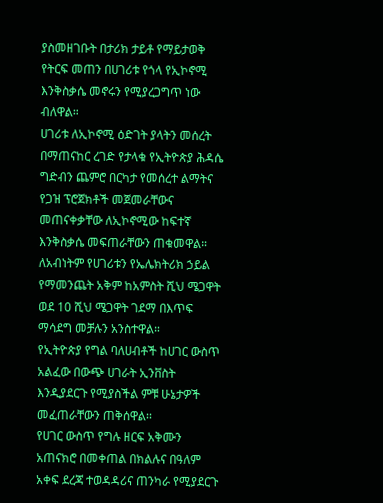ያስመዘገቡት በታሪክ ታይቶ የማይታወቅ የትርፍ መጠን በሀገሪቱ የጎላ የኢኮኖሚ እንቅስቃሴ መኖሩን የሚያረጋግጥ ነው ብለዋል።
ሀገሪቱ ለኢኮኖሚ ዕድገት ያላትን መሰረት በማጠናከር ረገድ የታላቁ የኢትዮጵያ ሕዳሴ ግድብን ጨምሮ በርካታ የመሰረተ ልማትና የጋዝ ፕሮጀክቶች መጀመራቸውና መጠናቀቃቸው ለኢኮኖሚው ከፍተኛ እንቅስቃሴ መፍጠራቸውን ጠቁመዋል።
ለአብነትም የሀገሪቱን የኤሌክትሪክ ኃይል የማመንጨት አቅም ከአምስት ሺህ ሜጋዋት ወደ 10 ሺህ ሜጋዋት ገደማ በእጥፍ ማሳደግ መቻሉን አንስተዋል።
የኢትዮጵያ የግል ባለሀብቶች ከሀገር ውስጥ አልፈው በውጭ ሀገራት ኢንቨስት እንዲያደርጉ የሚያስችል ምቹ ሁኔታዎች መፈጠራቸውን ጠቅሰዋል፡፡
የሀገር ውስጥ የግሉ ዘርፍ አቅሙን አጠናክሮ በመቀጠል በክልሉና በዓለም አቀፍ ደረጃ ተወዳዳሪና ጠንካራ የሚያደርጉ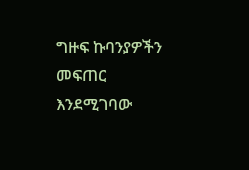ግዙፍ ኩባንያዎችን መፍጠር እንደሚገባው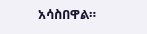አሳስበዋል።